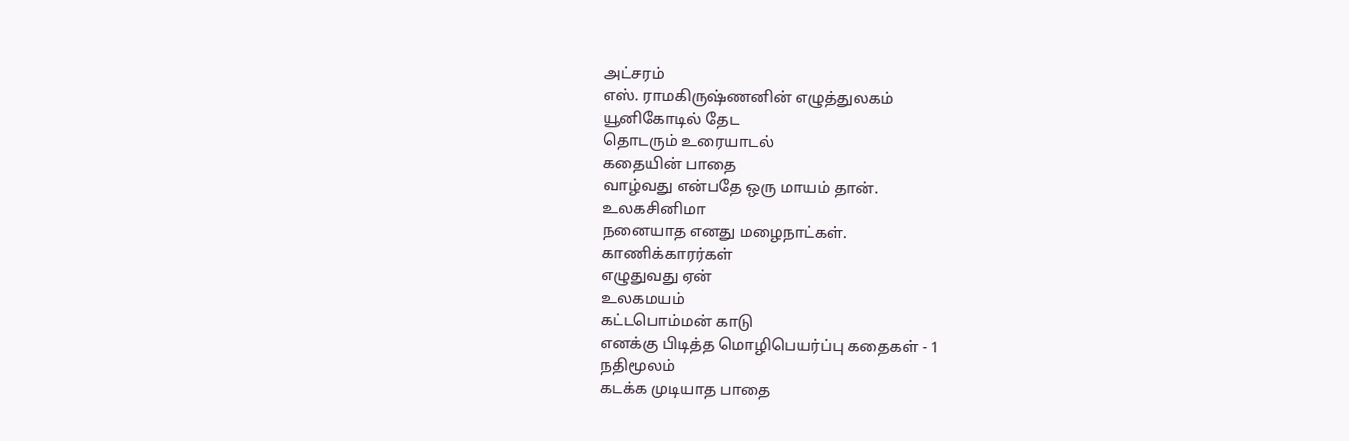அட்சரம்
எஸ். ராமகிருஷ்ணனின் எழுத்துலகம்
யூனிகோடில் தேட
தொடரும் உரையாடல்
கதையின் பாதை
வாழ்வது என்பதே ஒரு மாயம் தான்.
உலகசினிமா
நனையாத எனது மழைநாட்கள்.
காணிக்காரர்கள்
எழுதுவது ஏன்
உலகமயம்
கட்டபொம்மன் காடு
எனக்கு பிடித்த மொழிபெயர்ப்பு கதைகள் - 1
நதிமூலம்
கடக்க முடியாத பாதை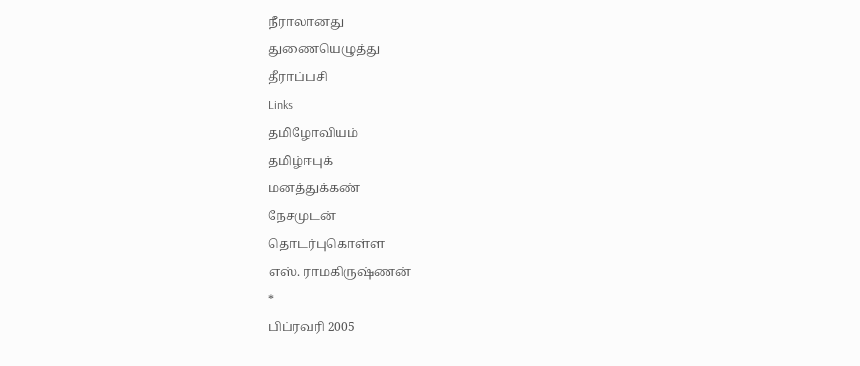நீராலானது
துணையெழுத்து
தீராப்பசி
Links
தமிழோவியம்
தமிழ்ஈபுக்
மனத்துக்கண்
நேசமுடன்
தொடர்புகொள்ள
எஸ். ராமகிருஷ்ணன்
*
பிப்ரவரி 2005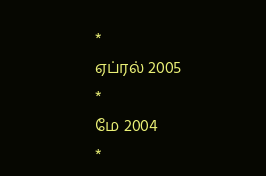*
ஏப்ரல் 2005
*
மே 2004
*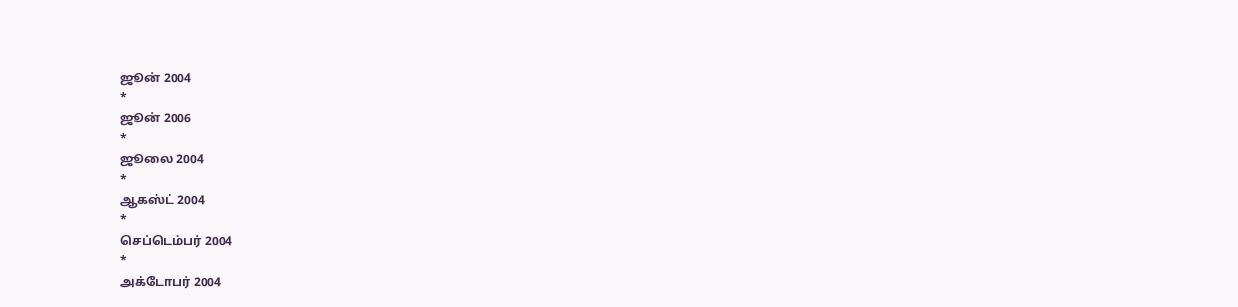ஜூன் 2004
*
ஜூன் 2006
*
ஜூலை 2004
*
ஆகஸ்ட் 2004
*
செப்டெம்பர் 2004
*
அக்டோபர் 2004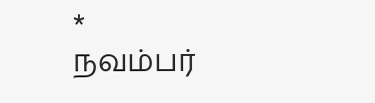*
நவம்பர்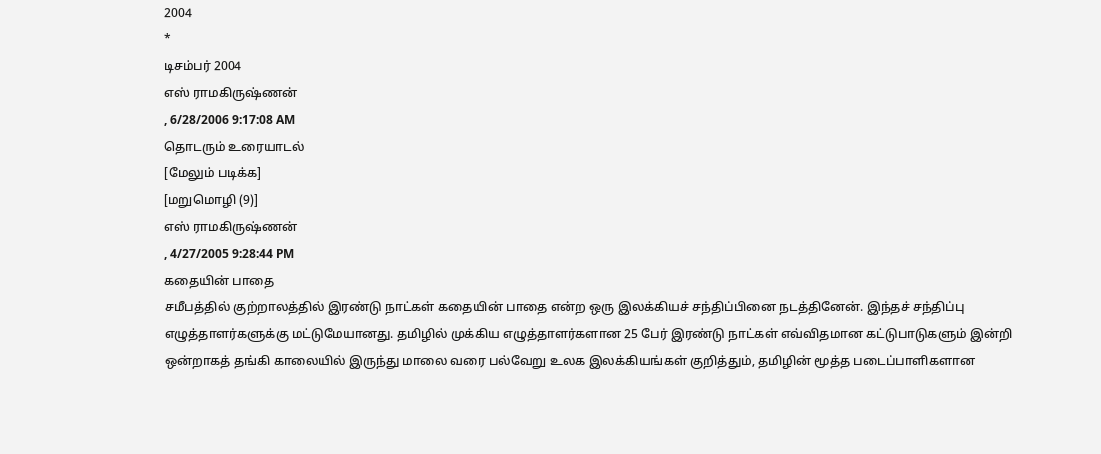2004
*
டிசம்பர் 2004
எஸ் ராமகிருஷ்ணன்
, 6/28/2006 9:17:08 AM
தொடரும் உரையாடல்
[மேலும் படிக்க]
[மறுமொழி (9)]
எஸ் ராமகிருஷ்ணன்
, 4/27/2005 9:28:44 PM
கதையின் பாதை
சமீபத்தில் குற்றாலத்தில் இரண்டு நாட்கள் கதையின் பாதை என்ற ஒரு இலக்கியச் சந்திப்பினை நடத்தினேன். இந்தச் சந்திப்பு எழுத்தாளர்களுக்கு மட்டுமேயானது. தமிழில் முக்கிய எழுத்தாளர்களான 25 பேர் இரண்டு நாட்கள் எவ்விதமான கட்டுபாடுகளும் இன்றி ஒன்றாகத் தங்கி காலையில் இருந்து மாலை வரை பல்வேறு உலக இலக்கியங்கள் குறித்தும், தமிழின் மூத்த படைப்பாளிகளான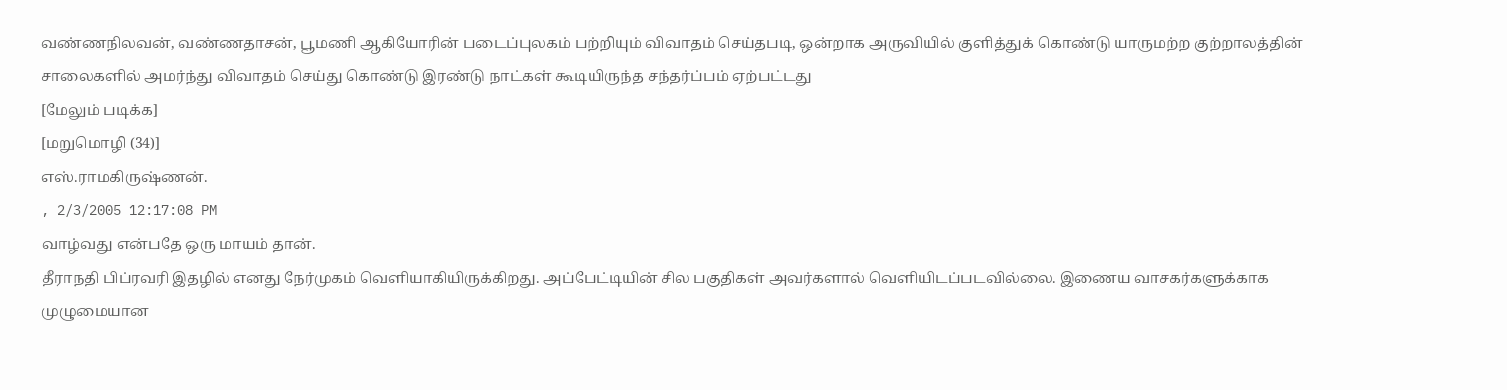வண்ணநிலவன், வண்ணதாசன், பூமணி ஆகியோரின் படைப்புலகம் பற்றியும் விவாதம் செய்தபடி, ஒன்றாக அருவியில் குளித்துக் கொண்டு யாருமற்ற குற்றாலத்தின் சாலைகளில் அமர்ந்து விவாதம் செய்து கொண்டு இரண்டு நாட்கள் கூடியிருந்த சந்தர்ப்பம் ஏற்பட்டது
[மேலும் படிக்க]
[மறுமொழி (34)]
எஸ்.ராமகிருஷ்ணன்.
, 2/3/2005 12:17:08 PM
வாழ்வது என்பதே ஒரு மாயம் தான்.
தீராநதி பிப்ரவரி இதழில் எனது நேர்முகம் வெளியாகியிருக்கிறது. அப்பேட்டியின் சில பகுதிகள் அவர்களால் வெளியிடப்படவில்லை. இணைய வாசகர்களுக்காக முழுமையான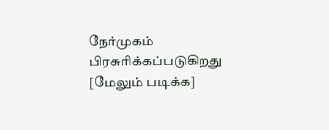நேர்முகம் பிரசுரிக்கப்படுகிறது
[மேலும் படிக்க]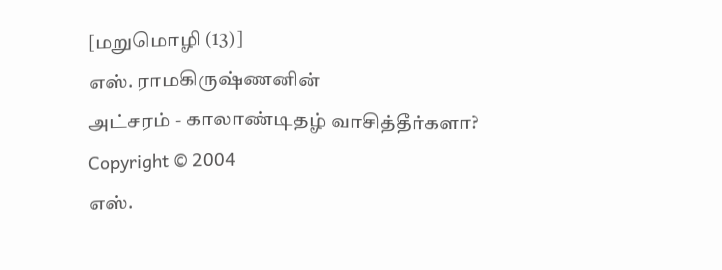[மறுமொழி (13)]
எஸ். ராமகிருஷ்ணனின்
அட்சரம் - காலாண்டிதழ் வாசித்தீர்களா?
Copyright © 2004
எஸ்.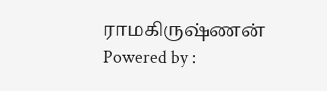ராமகிருஷ்ணன்
Powered by :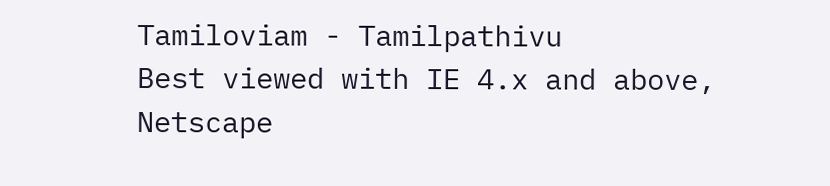Tamiloviam - Tamilpathivu
Best viewed with IE 4.x and above, Netscape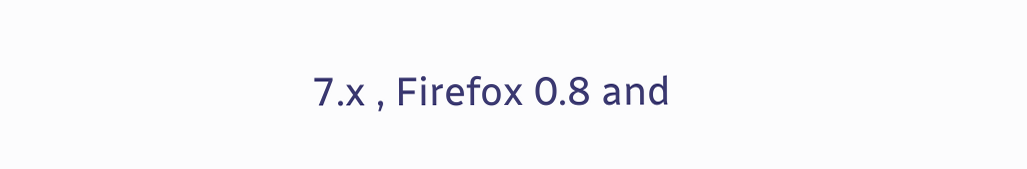7.x , Firefox 0.8 and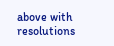above with resolutions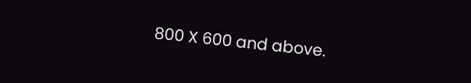800 X 600 and above.